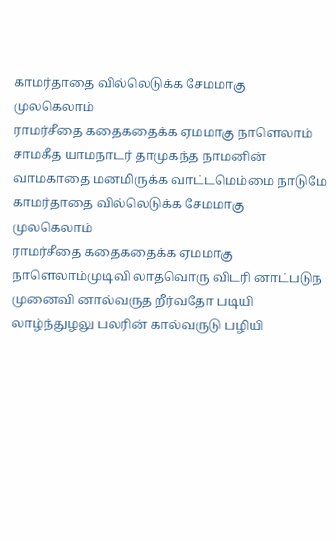காமர்தாதை வில்லெடுக்க சேமமாகு முலகெலாம்
ராமர்சீதை கதைகதைக்க ஏமமாகு நாளெலாம்
சாமகீத யாமநாடர் தாமுகந்த நாமனின்
வாமகாதை மனமிருக்க வாட்டமெம்மை நாடுமே
காமர்தாதை வில்லெடுக்க சேமமாகு முலகெலாம்
ராமர்சீதை கதைகதைக்க ஏமமாகு நாளெலாம்முடிவி லாதவொரு விடரி னாட்படுந முனைவி னால்வருத றீர்வதோ படியி லாழ்ந்துழலு பலரின் கால்வருடு பழியி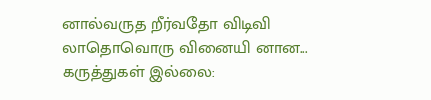னால்வருத றீர்வதோ விடிவி லாதொவொரு வினையி னான...
கருத்துகள் இல்லை: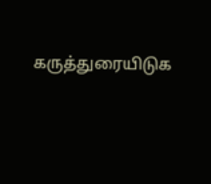கருத்துரையிடுக